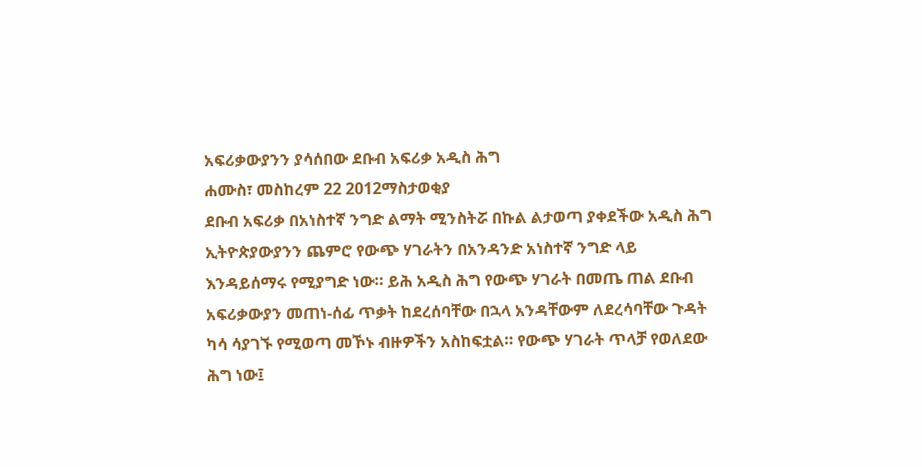አፍሪቃውያንን ያሳሰበው ደቡብ አፍሪቃ አዲስ ሕግ
ሐሙስ፣ መስከረም 22 2012ማስታወቂያ
ደቡብ አፍሪቃ በአነስተኛ ንግድ ልማት ሚንስትሯ በኩል ልታወጣ ያቀደችው አዲስ ሕግ ኢትዮጵያውያንን ጨምሮ የውጭ ሃገራትን በአንዳንድ አነስተኛ ንግድ ላይ እንዳይሰማሩ የሚያግድ ነው። ይሕ አዲስ ሕግ የውጭ ሃገራት በመጤ ጠል ደቡብ አፍሪቃውያን መጠነ-ሰፊ ጥቃት ከደረሰባቸው በኋላ አንዳቸውም ለደረሳባቸው ጉዳት ካሳ ሳያገኙ የሚወጣ መኾኑ ብዙዎችን አስከፍቷል። የውጭ ሃገራት ጥላቻ የወለደው ሕግ ነው፤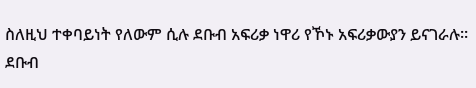ስለዚህ ተቀባይነት የለውም ሲሉ ደቡብ አፍሪቃ ነዋሪ የኾኑ አፍሪቃውያን ይናገራሉ። ደቡብ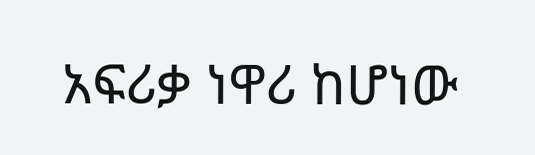አፍሪቃ ነዋሪ ከሆነው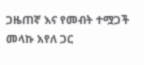ጋዜጠኛ እና የመብት ተሟጋች መላኩ አየለ ጋር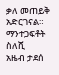ቃለ መጠይቅ አድርገናል።
ማንተጋፍቶት ስለሺ
አዜብ ታደሰ